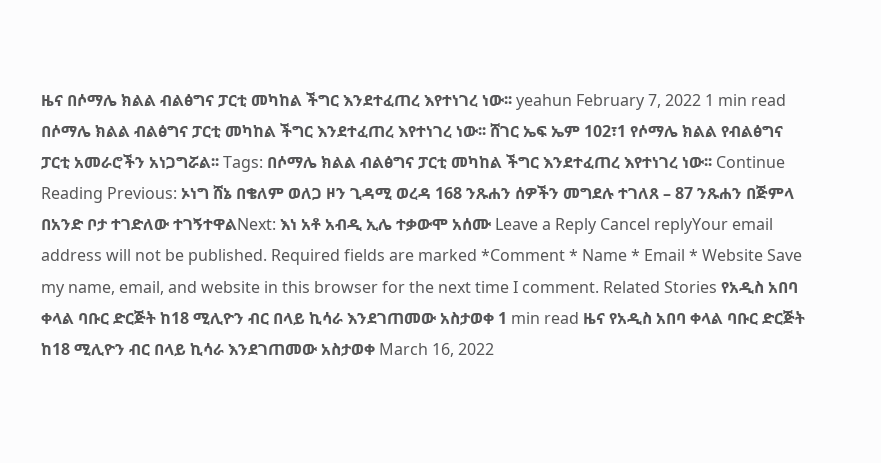ዜና በሶማሌ ክልል ብልፅግና ፓርቲ መካከል ችግር እንደተፈጠረ እየተነገረ ነው፡፡ yeahun February 7, 2022 1 min read በሶማሌ ክልል ብልፅግና ፓርቲ መካከል ችግር እንደተፈጠረ እየተነገረ ነው፡፡ ሸገር ኤፍ ኤም 102፣1 የሶማሌ ክልል የብልፅግና ፓርቲ አመራሮችን አነጋግሯል፡፡ Tags: በሶማሌ ክልል ብልፅግና ፓርቲ መካከል ችግር እንደተፈጠረ እየተነገረ ነው፡፡ Continue Reading Previous: ኦነግ ሸኔ በቄለም ወለጋ ዞን ጊዳሚ ወረዳ 168 ንጹሐን ሰዎችን መግደሉ ተገለጸ – 87 ንጹሐን በጅምላ በአንድ ቦታ ተገድለው ተገኝተዋልNext: እነ አቶ አብዲ ኢሌ ተቃውሞ አሰሙ Leave a Reply Cancel replyYour email address will not be published. Required fields are marked *Comment * Name * Email * Website Save my name, email, and website in this browser for the next time I comment. Related Stories የአዲስ አበባ ቀላል ባቡር ድርጅት ከ18 ሚሊዮን ብር በላይ ኪሳራ እንደገጠመው አስታወቀ 1 min read ዜና የአዲስ አበባ ቀላል ባቡር ድርጅት ከ18 ሚሊዮን ብር በላይ ኪሳራ እንደገጠመው አስታወቀ March 16, 2022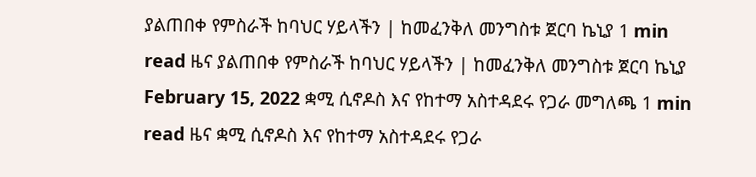ያልጠበቀ የምስራች ከባህር ሃይላችን | ከመፈንቅለ መንግስቱ ጀርባ ኬኒያ 1 min read ዜና ያልጠበቀ የምስራች ከባህር ሃይላችን | ከመፈንቅለ መንግስቱ ጀርባ ኬኒያ February 15, 2022 ቋሚ ሲኖዶስ እና የከተማ አስተዳደሩ የጋራ መግለጫ 1 min read ዜና ቋሚ ሲኖዶስ እና የከተማ አስተዳደሩ የጋራ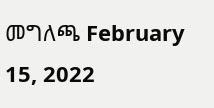መግለጫ February 15, 2022